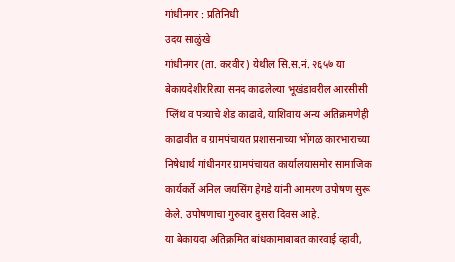गांधीनगर : प्रतिनिधी
उदय साळुंखे
गांधीनगर (ता. करवीर) येथील सि.स.नं. २६५७ या बेकायदेशीररित्या सनद काढलेल्या भूखंडावरील आरसीसी प्लिंथ व पत्र्याचे शेड काढावे, याशिवाय अन्य अतिक्रमणेही काढावीत व ग्रामपंचायत प्रशासनाच्या भोंगळ कारभाराच्या निषेधार्थ गांधीनगर ग्रामपंचायत कार्यालयासमोर सामाजिक कार्यकर्ते अनिल जयसिंग हेगडे यांनी आमरण उपोषण सुरू केले. उपोषणाचा गुरुवार दुसरा दिवस आहे.
या बेकायदा अतिक्रमित बांधकामाबाबत कारवाई व्हावी,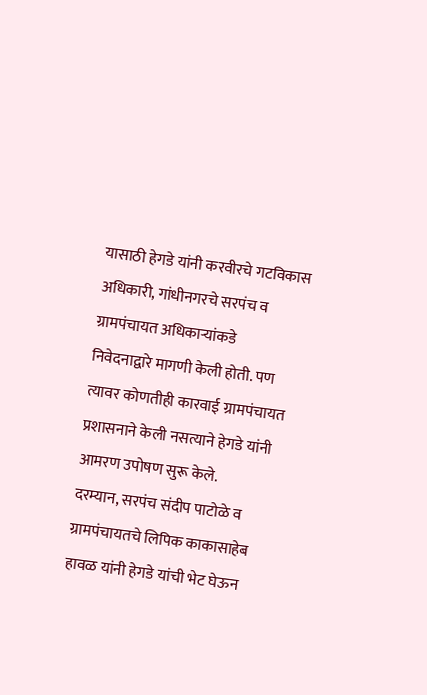यासाठी हेगडे यांनी करवीरचे गटविकास अधिकारी, गांधीनगरचे सरपंच व ग्रामपंचायत अधिकाऱ्यांकडे
निवेदनाद्वारे मागणी केली होती. पण त्यावर कोणतीही कारवाई ग्रामपंचायत प्रशासनाने केली नसत्याने हेगडे यांनी आमरण उपोषण सुरू केले.
दरम्यान, सरपंच संदीप पाटोळे व ग्रामपंचायतचे लिपिक काकासाहेब हावळ यांनी हेगडे यांची भेट घेऊन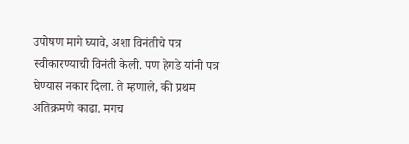उपोषण मागे घ्यावे, अशा विनंतीचे पत्र स्वीकारण्याची विनंती केली. पण हेगडे यांनी पत्र घेण्यास नकार दिला. ते म्हणाले, की प्रथम अतिक्रमणे काढा. मगच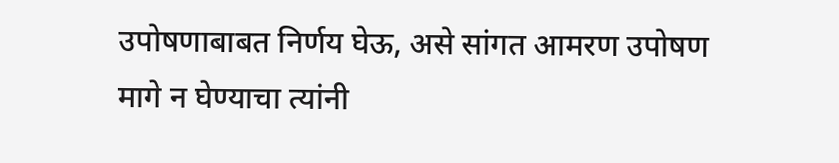उपोषणाबाबत निर्णय घेऊ, असे सांगत आमरण उपोषण मागे न घेण्याचा त्यांनी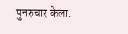पुनरुचार केला.